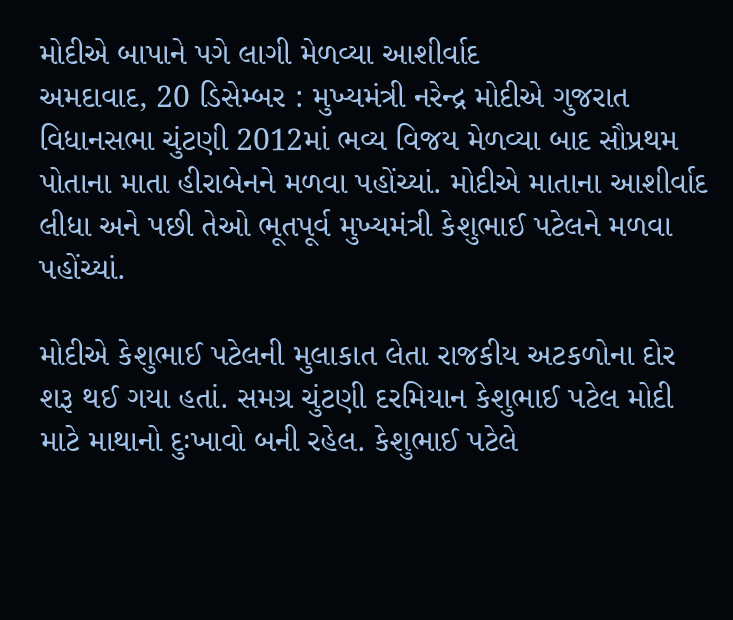મોદીએ બાપાને પગે લાગી મેળવ્યા આશીર્વાદ
અમદાવાદ, 20 ડિસેમ્બર : મુખ્યમંત્રી નરેન્દ્ર મોદીએ ગુજરાત વિધાનસભા ચુંટણી 2012માં ભવ્ય વિજય મેળવ્યા બાદ સૌપ્રથમ પોતાના માતા હીરાબેનને મળવા પહોંચ્યાં. મોદીએ માતાના આશીર્વાદ લીધા અને પછી તેઓ ભૂતપૂર્વ મુખ્યમંત્રી કેશુભાઈ પટેલને મળવા પહોંચ્યાં.

મોદીએ કેશુભાઈ પટેલની મુલાકાત લેતા રાજકીય અટકળોના દોર શરૂ થઈ ગયા હતાં. સમગ્ર ચુંટણી દરમિયાન કેશુભાઈ પટેલ મોદી માટે માથાનો દુઃખાવો બની રહેલ. કેશુભાઈ પટેલે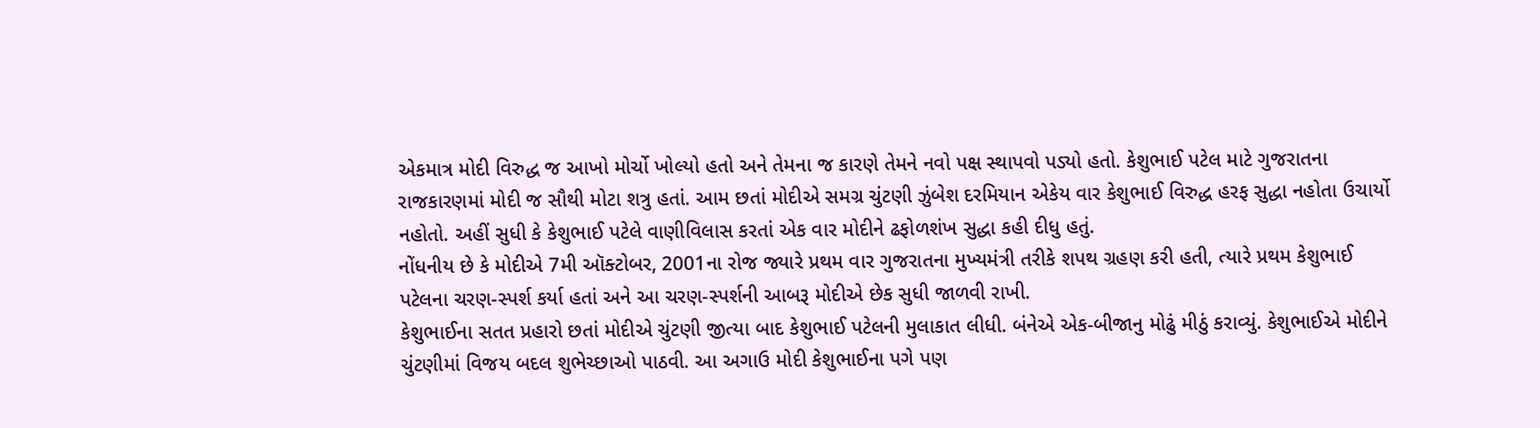એકમાત્ર મોદી વિરુદ્ધ જ આખો મોર્ચો ખોલ્યો હતો અને તેમના જ કારણે તેમને નવો પક્ષ સ્થાપવો પડ્યો હતો. કેશુભાઈ પટેલ માટે ગુજરાતના રાજકારણમાં મોદી જ સૌથી મોટા શત્રુ હતાં. આમ છતાં મોદીએ સમગ્ર ચુંટણી ઝુંબેશ દરમિયાન એકેય વાર કેશુભાઈ વિરુદ્ધ હરફ સુદ્ધા નહોતા ઉચાર્યો નહોતો. અહીં સુધી કે કેશુભાઈ પટેલે વાણીવિલાસ કરતાં એક વાર મોદીને ઢફોળશંખ સુદ્ધા કહી દીધુ હતું.
નોંધનીય છે કે મોદીએ 7મી ઑક્ટોબર, 2001ના રોજ જ્યારે પ્રથમ વાર ગુજરાતના મુખ્યમંત્રી તરીકે શપથ ગ્રહણ કરી હતી, ત્યારે પ્રથમ કેશુભાઈ પટેલના ચરણ-સ્પર્શ કર્યા હતાં અને આ ચરણ-સ્પર્શની આબરૂ મોદીએ છેક સુધી જાળવી રાખી.
કેશુભાઈના સતત પ્રહારો છતાં મોદીએ ચુંટણી જીત્યા બાદ કેશુભાઈ પટેલની મુલાકાત લીધી. બંનેએ એક-બીજાનુ મોઢું મીઠું કરાવ્યું. કેશુભાઈએ મોદીને ચુંટણીમાં વિજય બદલ શુભેચ્છાઓ પાઠવી. આ અગાઉ મોદી કેશુભાઈના પગે પણ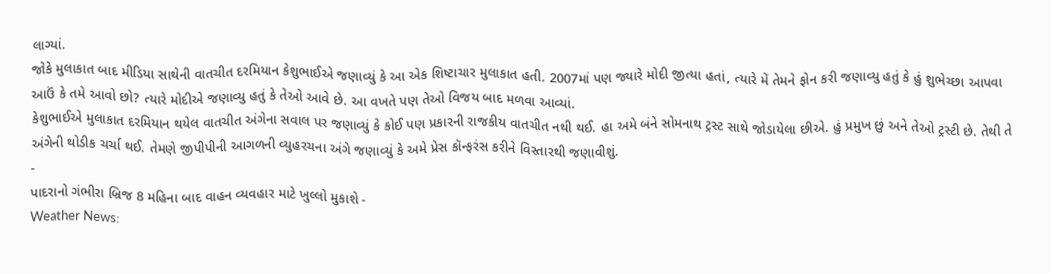લાગ્યાં.
જોકે મુલાકાત બાદ મીડિયા સાથેની વાતચીત દરમિયાન કેશુભાઈએ જણાવ્યું કે આ એક શિષ્ટાચાર મુલાકાત હતી. 2007માં પણ જ્યારે મોદી જીત્યા હતાં, ત્યારે મેં તેમને ફોન કરી જણાવ્યુ હતું કે હું શુભેચ્છા આપવા આઉં કે તમે આવો છો? ત્યારે મોદીએ જણાવ્યુ હતું કે તેઓ આવે છે. આ વખતે પણ તેઓ વિજય બાદ મળવા આવ્યાં.
કેશુભાઈએ મુલાકાત દરમિયાન થયેલ વાતચીત અંગેના સવાલ પર જણાવ્યું કે કોઈ પણ પ્રકારની રાજકીય વાતચીત નથી થઈ. હા અમે બંને સોમનાથ ટ્રસ્ટ સાથે જોડાયેલા છીએ. હું પ્રમુખ છું અને તેઓ ટ્રસ્ટી છે. તેથી તે અંગેની થોડીક ચર્ચા થઈ. તેમણે જીપીપીની આગળની વ્યુહરચના અંગે જણાવ્યું કે અમે પ્રેસ કૉન્ફરંસ કરીને વિસ્તારથી જણાવીશું.
-
પાદરાનો ગંભીરા બ્રિજ 8 મહિના બાદ વાહન વ્યવહાર માટે ખુલ્લો મુકાશે -
Weather News: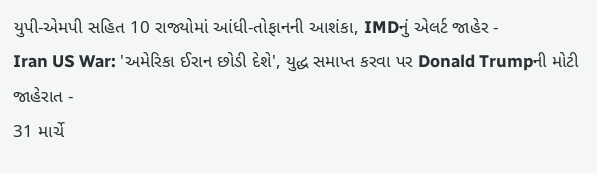યુપી-એમપી સહિત 10 રાજ્યોમાં આંધી-તોફાનની આશંકા, IMDનું એલર્ટ જાહેર -
Iran US War: 'અમેરિકા ઈરાન છોડી દેશે', યુદ્ધ સમાપ્ત કરવા પર Donald Trumpની મોટી જાહેરાત -
31 માર્ચે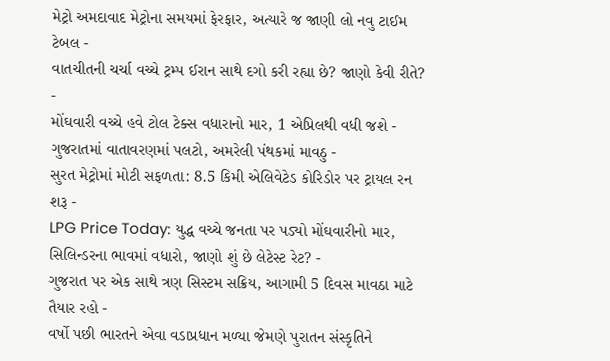મેટ્રો અમદાવાદ મેટ્રોના સમયમાં ફેરફાર, અત્યારે જ જાણી લો નવુ ટાઈમ ટેબલ -
વાતચીતની ચર્ચા વચ્ચે ટ્રમ્પ ઈરાન સાથે દગો કરી રહ્યા છે? જાણો કેવી રીતે? -
મોંઘવારી વચ્ચે હવે ટોલ ટેક્સ વધારાનો માર, 1 એપ્રિલથી વધી જશે -
ગુજરાતમાં વાતાવરણમાં પલટો, અમરેલી પંથકમાં માવઠુ -
સુરત મેટ્રોમાં મોટી સફળતા: 8.5 કિમી એલિવેટેડ કોરિડોર પર ટ્રાયલ રન શરૂ -
LPG Price Today: યુદ્ધ વચ્ચે જનતા પર પડ્યો મોંઘવારીનો માર, સિલિન્ડરના ભાવમાં વધારો, જાણો શું છે લેટેસ્ટ રેટ? -
ગુજરાત પર એક સાથે ત્રણ સિસ્ટમ સક્રિય, આગામી 5 દિવસ માવઠા માટે તૈયાર રહો -
વર્ષો પછી ભારતને એવા વડાપ્રધાન મળ્યા જેમણે પુરાતન સંસ્કૃતિને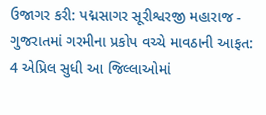ઉજાગર કરી: પદ્મસાગર સૂરીશ્વરજી મહારાજ -
ગુજરાતમાં ગરમીના પ્રકોપ વચ્ચે માવઠાની આફત: 4 એપ્રિલ સુધી આ જિલ્લાઓમાં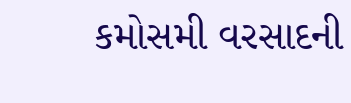કમોસમી વરસાદની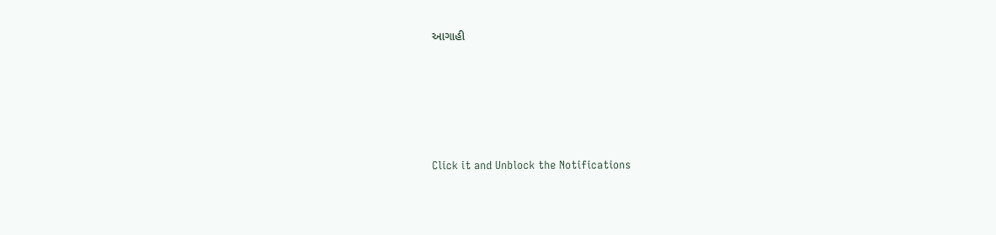આગાહી






Click it and Unblock the Notifications